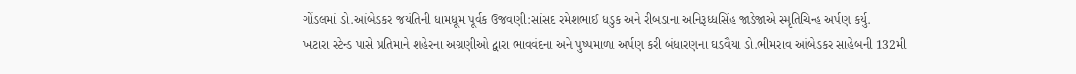ગોંડલમાં ડો.આંબેડકર જયંતિની ધામધૂમ પૂર્વક ઉજવણી:સાંસદ રમેશભાઈ ધડુક અને રીબડાના અનિરૂધ્ધસિંહ જાડેજાએ સ્મૃતિચિન્હ અર્પણ કર્યુ.
ખટારા સ્ટેન્ડ પાસે પ્રતિમાને શહેરના અગ્રણીઓ દ્વારા ભાવવંદના અને પુષ્પમાળા અર્પણ કરી બંધારણના ઘડવૈયા ડો.ભીમરાવ આંબેડકર સાહેબની 132મી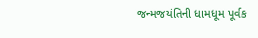જન્મજયંતિની ધામધૂમ પૂર્વક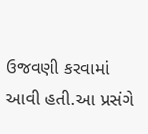ઉજવણી કરવામાં આવી હતી.આ પ્રસંગે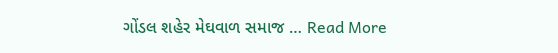ગોંડલ શહેર મેઘવાળ સમાજ … Read More